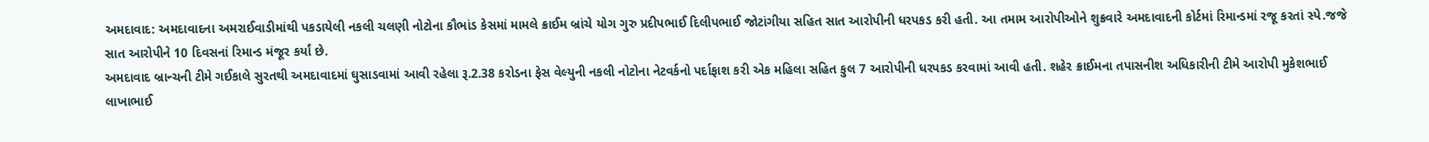અમદાવાદ: અમદાવાદના અમરાઈવાડીમાંથી પકડાયેલી નકલી ચલણી નોટોના કૌભાંડ કેસમાં મામલે ક્રાઈમ બ્રાંચે યોગ ગુરુ પ્રદીપભાઈ દિલીપભાઈ જોટાંગીયા સહિત સાત આરોપીની ધરપકડ કરી હતી. આ તમામ આરોપીઓને શુક્રવારે અમદાવાદની કોર્ટમાં રિમાન્ડમાં રજૂ કરતાં સ્પે.જજે સાત આરોપીને 10 દિવસનાં રિમાન્ડ મંજૂર કર્યાં છે.
અમદાવાદ બ્રાન્ચની ટીમે ગઈકાલે સુરતથી અમદાવાદમાં ઘુસાડવામાં આવી રહેલા રૂ.2.38 કરોડના ફેસ વેલ્યુની નકલી નોટોના નેટવર્કનો પર્દાફાશ કરી એક મહિલા સહિત કુલ 7 આરોપીની ધરપકડ કરવામાં આવી હતી. શહેર ક્રાઈમના તપાસનીશ અધિકારીની ટીમે આરોપી મુકેશભાઈ લાખાભાઈ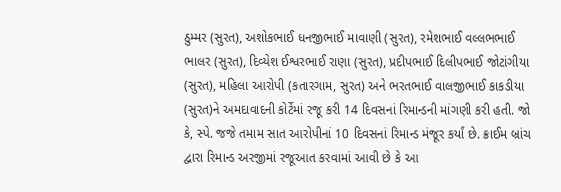ઠુમ્મર (સુરત), અશોકભાઈ ધનજીભાઈ માવાણી (સુરત), રમેશભાઈ વલ્લભભાઈ ભાલર (સુરત), દિવ્યેશ ઈશ્વરભાઈ રાણા (સુરત), પ્રદીપભાઈ દિલીપભાઈ જોટાંગીયા (સુરત), મહિલા આરોપી (કતારગામ, સુરત) અને ભરતભાઈ વાલજીભાઈ કાકડીયા (સુરત)ને અમદાવાદની કોર્ટેમાં રજૂ કરી 14 દિવસનાં રિમાન્ડની માંગણી કરી હતી. જો કે, સ્પે. જજે તમામ સાત આરોપીનાં 10 દિવસનાં રિમાન્ડ મંજૂર કર્યાં છે. ક્રાઈમ બ્રાંચ દ્વારા રિમાન્ડ અરજીમાં રજૂઆત કરવામાં આવી છે કે આ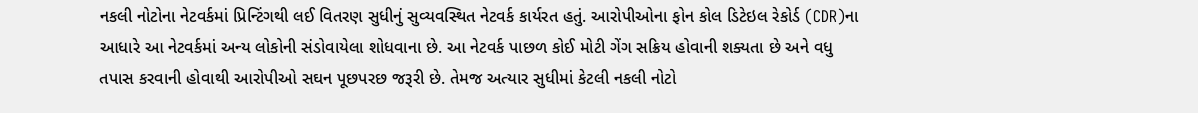નકલી નોટોના નેટવર્કમાં પ્રિન્ટિંગથી લઈ વિતરણ સુધીનું સુવ્યવસ્થિત નેટવર્ક કાર્યરત હતું. આરોપીઓના ફોન કોલ ડિટેઇલ રેકોર્ડ (CDR)ના આધારે આ નેટવર્કમાં અન્ય લોકોની સંડોવાયેલા શોધવાના છે. આ નેટવર્ક પાછળ કોઈ મોટી ગેંગ સક્રિય હોવાની શક્યતા છે અને વધુ તપાસ કરવાની હોવાથી આરોપીઓ સઘન પૂછપરછ જરૂરી છે. તેમજ અત્યાર સુધીમાં કેટલી નકલી નોટો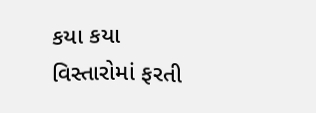કયા કયા વિસ્તારોમાં ફરતી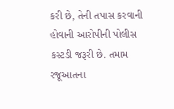કરી છે, તેની તપાસ કરવાની હોવાની આરોપીની પોલીસ કસ્ટડી જરૂરી છે. તમામ રજૂઆતના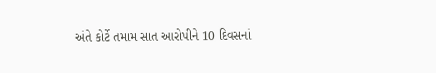અંતે કોર્ટે તમામ સાત આરોપીને 10 દિવસનાં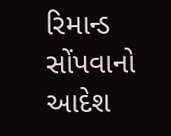રિમાન્ડ સોંપવાનો આદેશ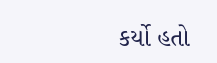કર્યો હતો